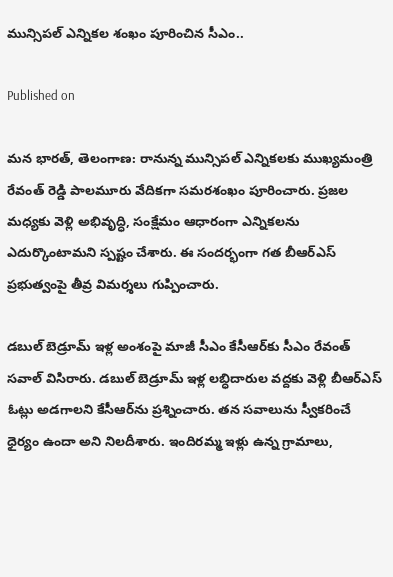మున్సిపల్ ఎన్నికల శంఖం పూరించిన సీఎం..

Published on

మన భారత్, తెలంగాణ: రానున్న మున్సిపల్ ఎన్నికలకు ముఖ్యమంత్రి రేవంత్ రెడ్డి పాలమూరు వేదికగా సమరశంఖం పూరించారు. ప్రజల మధ్యకు వెళ్లి అభివృద్ధి, సంక్షేమం ఆధారంగా ఎన్నికలను ఎదుర్కొంటామని స్పష్టం చేశారు. ఈ సందర్భంగా గత బీఆర్ఎస్ ప్రభుత్వంపై తీవ్ర విమర్శలు గుప్పించారు.

డబుల్ బెడ్రూమ్ ఇళ్ల అంశంపై మాజీ సీఎం కేసీఆర్‌కు సీఎం రేవంత్ సవాల్ విసిరారు. డబుల్ బెడ్రూమ్ ఇళ్ల లబ్ధిదారుల వద్దకు వెళ్లి బీఆర్ఎస్ ఓట్లు అడగాలని కేసీఆర్‌ను ప్రశ్నించారు. తన సవాలును స్వీకరించే ధైర్యం ఉందా అని నిలదీశారు. ఇందిరమ్మ ఇళ్లు ఉన్న గ్రామాలు,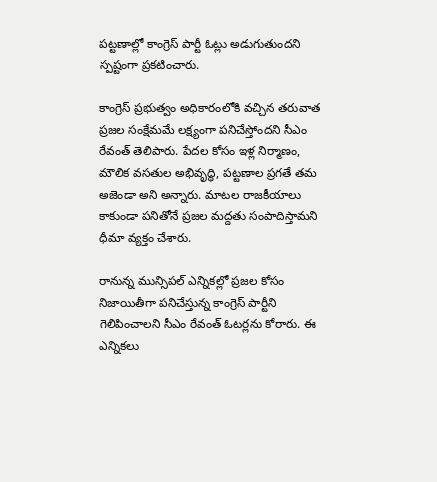పట్టణాల్లో కాంగ్రెస్ పార్టీ ఓట్లు అడుగుతుందని స్పష్టంగా ప్రకటించారు.

కాంగ్రెస్ ప్రభుత్వం అధికారంలోకి వచ్చిన తరువాత ప్రజల సంక్షేమమే లక్ష్యంగా పనిచేస్తోందని సీఎం రేవంత్ తెలిపారు. పేదల కోసం ఇళ్ల నిర్మాణం, మౌలిక వసతుల అభివృద్ధి, పట్టణాల ప్రగతే తమ అజెండా అని అన్నారు. మాటల రాజకీయాలు కాకుండా పనితోనే ప్రజల మద్దతు సంపాదిస్తామని ధీమా వ్యక్తం చేశారు.

రానున్న మున్సిపల్ ఎన్నికల్లో ప్రజల కోసం నిజాయితీగా పనిచేస్తున్న కాంగ్రెస్ పార్టీని గెలిపించాలని సీఎం రేవంత్ ఓటర్లను కోరారు. ఈ ఎన్నికలు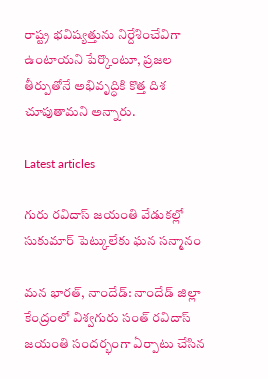రాష్ట్ర భవిష్యత్తును నిర్దేశించేవిగా ఉంటాయని పేర్కొంటూ, ప్రజల తీర్పుతోనే అభివృద్ధికి కొత్త దిశ చూపుతామని అన్నారు.

Latest articles

గురు రవిదాస్ జయంతి వేడుకల్లో సుకుమార్ పెట్కులేకు ఘన సన్మానం

మన భారత్, నాందేడ్: నాందేడ్ జిల్లా కేంద్రంలో విశ్వగురు సంత్ రవిదాస్ జయంతి సందర్భంగా ఏర్పాటు చేసిన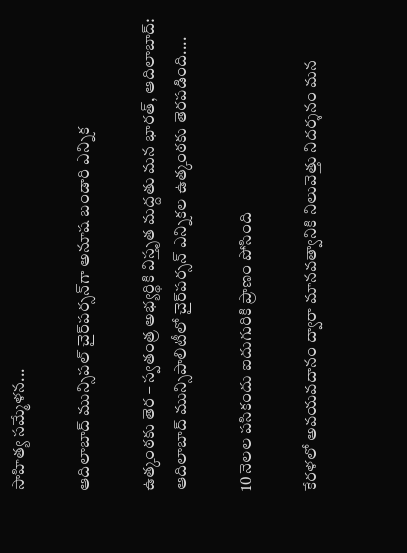సాహిత్య సమ్మేళన...

ఆదిలాబాద్ మున్సిపల్ చైర్‌పర్సన్‌గా అనూష బండారి ఎన్నిక

ఉత్కంఠకు తెర – స్వతంత్ర అభ్యర్థికి విస్తృత మద్దతు మన భారత్, ఆదిలాబాద్: ఆదిలాబాద్ మున్సిపాలిటీలో చైర్‌పర్సన్ ఎన్నికల ఉత్కంఠకు తెరపడింది....

10 నెలల పసికందు ఐదుగురికి ప్రాణం పోసింది

కేరళలో అవయవదానం ద్వారా మానవత్వానికి నిలువెత్తు నిదర్శనం మన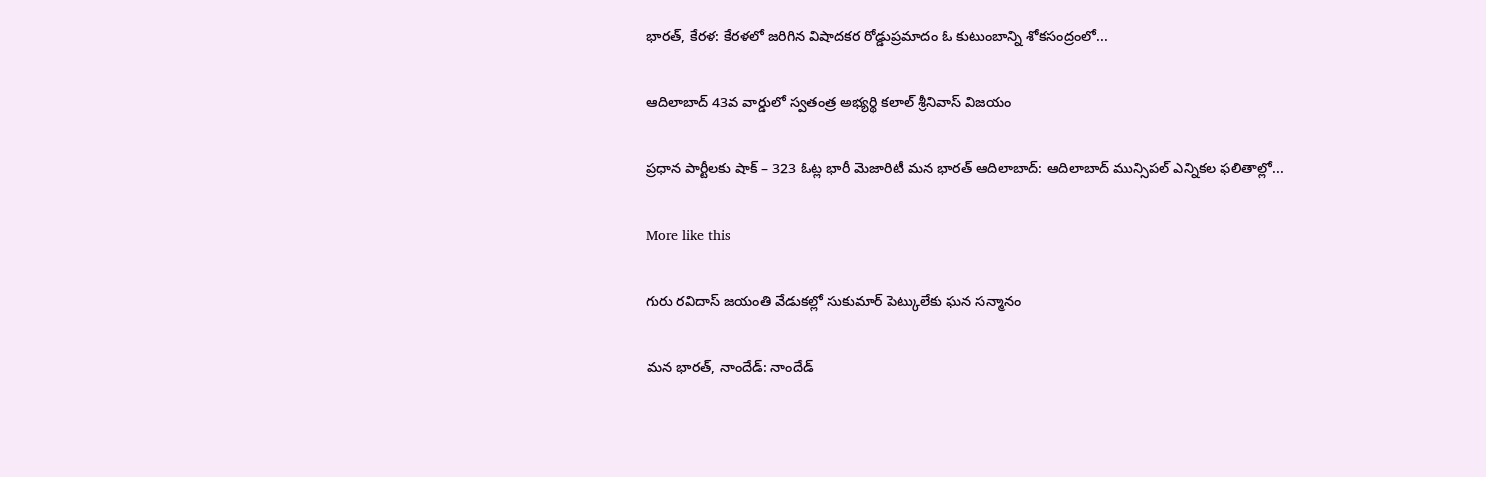భారత్, కేరళ: కేరళలో జరిగిన విషాదకర రోడ్డుప్రమాదం ఓ కుటుంబాన్ని శోకసంద్రంలో...

ఆదిలాబాద్ 43వ వార్డులో స్వతంత్ర అభ్యర్థి కలాల్ శ్రీనివాస్ విజయం

ప్రధాన పార్టీలకు షాక్ – 323 ఓట్ల భారీ మెజారిటీ మన భారత్ ఆదిలాబాద్: ఆదిలాబాద్ మున్సిపల్ ఎన్నికల ఫలితాల్లో...

More like this

గురు రవిదాస్ జయంతి వేడుకల్లో సుకుమార్ పెట్కులేకు ఘన సన్మానం

మన భారత్, నాందేడ్: నాందేడ్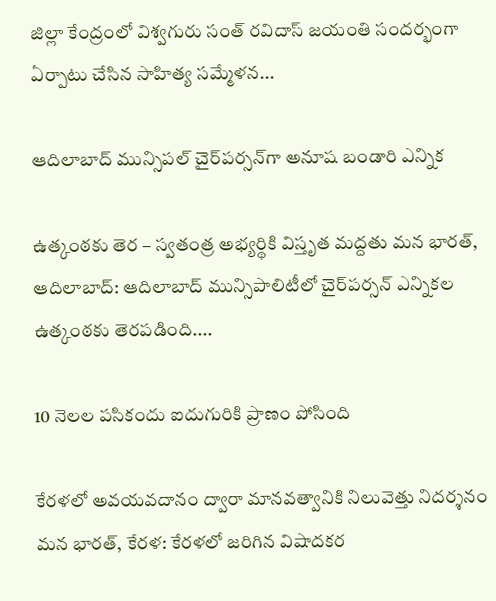జిల్లా కేంద్రంలో విశ్వగురు సంత్ రవిదాస్ జయంతి సందర్భంగా ఏర్పాటు చేసిన సాహిత్య సమ్మేళన...

ఆదిలాబాద్ మున్సిపల్ చైర్‌పర్సన్‌గా అనూష బండారి ఎన్నిక

ఉత్కంఠకు తెర – స్వతంత్ర అభ్యర్థికి విస్తృత మద్దతు మన భారత్, ఆదిలాబాద్: ఆదిలాబాద్ మున్సిపాలిటీలో చైర్‌పర్సన్ ఎన్నికల ఉత్కంఠకు తెరపడింది....

10 నెలల పసికందు ఐదుగురికి ప్రాణం పోసింది

కేరళలో అవయవదానం ద్వారా మానవత్వానికి నిలువెత్తు నిదర్శనం మన భారత్, కేరళ: కేరళలో జరిగిన విషాదకర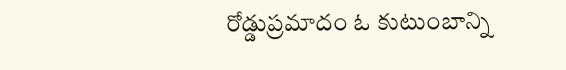రోడ్డుప్రమాదం ఓ కుటుంబాన్ని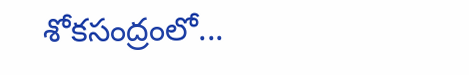శోకసంద్రంలో...